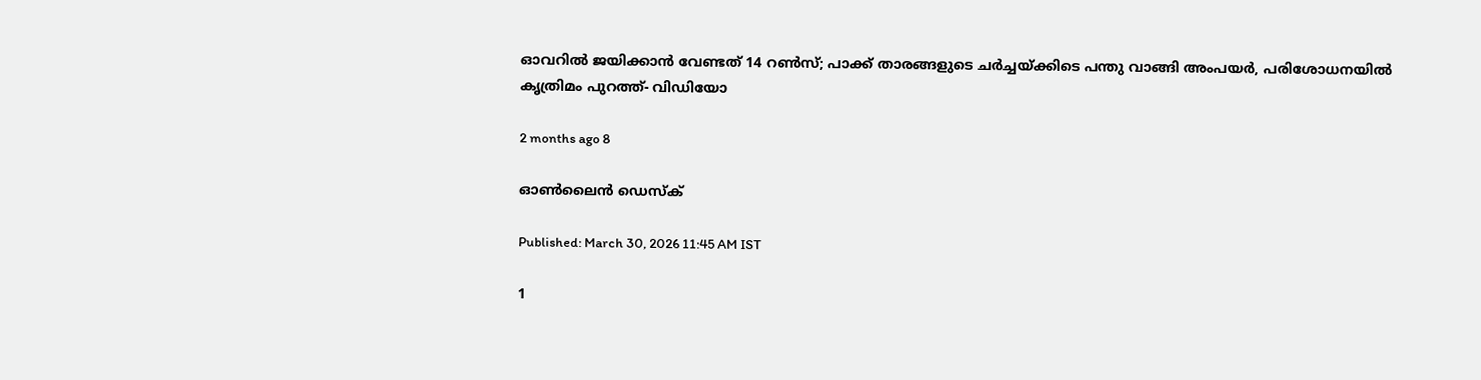ഓവറിൽ ജയിക്കാൻ വേണ്ടത് 14 റൺസ്; പാക്ക് താരങ്ങളുടെ ചർച്ചയ്ക്കിടെ പന്തു വാങ്ങി അംപയർ, പരിശോധനയിൽ കൃത്രിമം പുറത്ത്- വിഡിയോ

2 months ago 8

ഓൺലൈൻ ഡെസ്ക്

Published: March 30, 2026 11:45 AM IST

1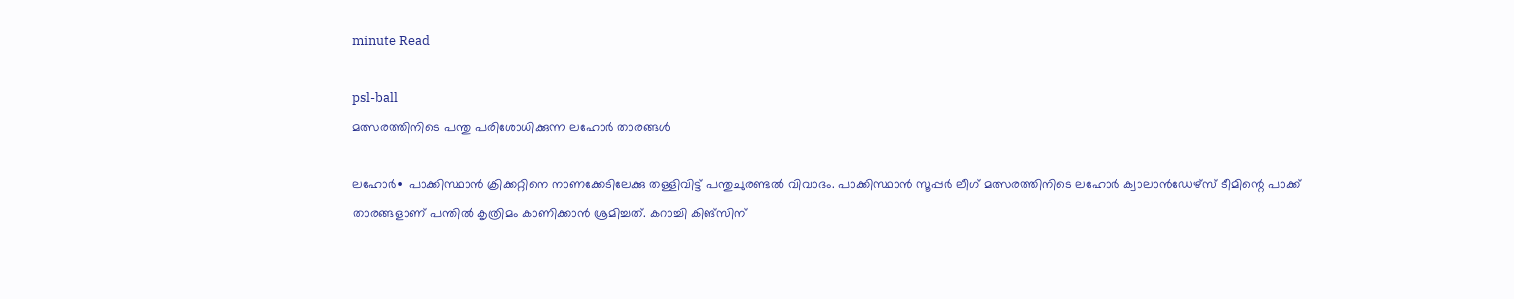minute Read

psl-ball
മത്സരത്തിനിടെ പന്തു പരിശോധിക്കുന്ന ലഹോർ താരങ്ങൾ

ലഹോര്‍∙ പാക്കിസ്ഥാൻ ക്രിക്കറ്റിനെ നാണക്കേടിലേക്കു തള്ളിവിട്ട് പന്തുചുരണ്ടൽ വിവാദം. പാക്കിസ്ഥാൻ സൂപ്പർ ലീഗ് മത്സരത്തിനിടെ ലഹോർ ക്വാലാൻഡേഴ്സ് ടീമിന്റെ പാക്ക് താരങ്ങളാണ് പന്തിൽ കൃത്രിമം കാണിക്കാൻ ശ്രമിച്ചത്. കറാച്ചി കിങ്സിന്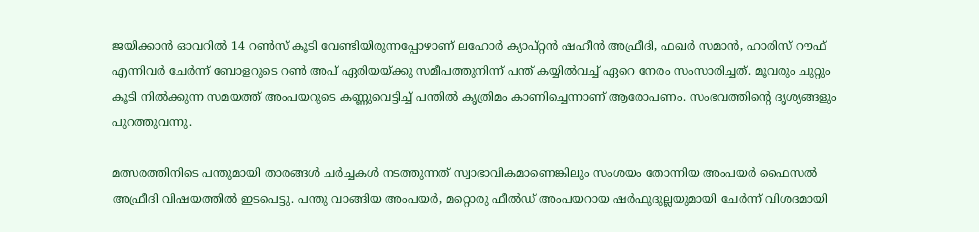ജയിക്കാന്‍ ഓവറിൽ 14 റൺസ് കൂടി വേണ്ടിയിരുന്നപ്പോഴാണ് ലഹോർ ക്യാപ്റ്റൻ‍ ഷഹീൻ അഫ്രീദി, ഫഖർ സമാൻ, ഹാരിസ് റൗഫ് എന്നിവർ ചേർന്ന് ബോളറുടെ റണ്‍ അപ് ഏരിയയ്ക്കു സമീപത്തുനിന്ന് പന്ത് കയ്യിൽവച്ച് ഏറെ നേരം സംസാരിച്ചത്. മൂവരും ചുറ്റും കൂടി നിൽക്കുന്ന സമയത്ത് അംപയറുടെ കണ്ണുവെട്ടിച്ച് പന്തിൽ ക‍ൃത്രിമം കാണിച്ചെന്നാണ് ആരോപണം. സംഭവത്തിന്റെ ദ‍ൃശ്യങ്ങളും പുറത്തുവന്നു.

മത്സരത്തിനിടെ പന്തുമായി താരങ്ങള്‍ ചർച്ചകൾ നടത്തുന്നത് സ്വാഭാവികമാണെങ്കിലും സംശയം തോന്നിയ അംപയർ ഫൈസൽ അഫ്രീദി വിഷയത്തിൽ ഇടപെട്ടു. പന്തു വാങ്ങിയ അംപയര്‍, മറ്റൊരു ഫീൽഡ് അംപയറായ ഷർഫുദുല്ലയുമായി ചേര്‍ന്ന് വിശദമായി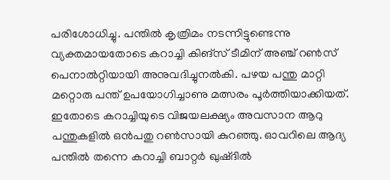പരിശോധിച്ചു. പന്തിൽ കൃത്രിമം നടന്നിട്ടുണ്ടെന്നു വ്യക്തമായതോടെ കറാച്ചി കിങ്സ് ടീമിന് അഞ്ച് റൺസ് പെനാൽറ്റിയായി അനുവദിച്ചുനൽകി. പഴയ പന്തു മാറ്റി മറ്റൊരു പന്ത് ഉപയോഗിച്ചാണു മത്സരം പൂർത്തിയാക്കിയത്. ഇതോടെ കറാച്ചിയുടെ വിജയലക്ഷ്യം അവസാന ആറു പന്തുകളിൽ‍ ഒൻപതു റണ്‍സായി കുറഞ്ഞു. ഓവറിലെ ആദ്യ പന്തിൽ തന്നെ കറാച്ചി ബാറ്റർ ഖുഷ്ദിൽ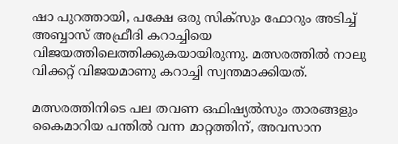ഷാ പുറത്തായി, പക്ഷേ ഒരു സിക്സും ഫോറും അടിച്ച് അബ്ബാസ് അഫ്രീദി കറാച്ചിയെ വിജയത്തിലെത്തിക്കുകയായിരുന്നു. മത്സരത്തില്‍ നാലു വിക്കറ്റ് വിജയമാണു കറാച്ചി സ്വന്തമാക്കിയത്.

മത്സരത്തിനിടെ പല തവണ ഒഫിഷ്യൽസും താരങ്ങളും കൈമാറിയ പന്തിൽ വന്ന മാറ്റത്തിന്, അവസാന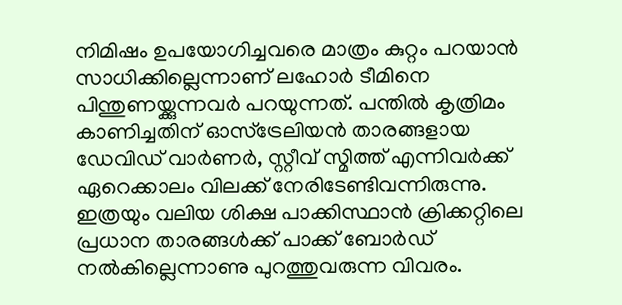നിമിഷം ഉപയോഗിച്ചവരെ മാത്രം കുറ്റം പറയാൻ സാധിക്കില്ലെന്നാണ് ലഹോർ ടീമിനെ പിന്തുണയ്ക്കുന്നവര്‍ പറയുന്നത്. പന്തിൽ കൃത്രിമം കാണിച്ചതിന് ഓസ്ട്രേലിയൻ താരങ്ങളായ ഡേവിഡ് വാർണർ, സ്റ്റീവ് സ്മിത്ത് എന്നിവർക്ക് ഏറെക്കാലം വിലക്ക് നേരിടേണ്ടിവന്നിരുന്നു. ഇത്രയും വലിയ ശിക്ഷ പാക്കിസ്ഥാൻ ക്രിക്കറ്റിലെ പ്രധാന താരങ്ങൾക്ക് പാക്ക് ബോർഡ് നൽകില്ലെന്നാണു പുറത്തുവരുന്ന വിവരം.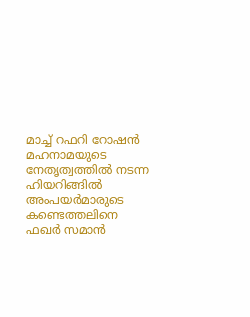മാച്ച് റഫറി റോഷൻ മഹനാമയുടെ നേത‍‍ൃത്വത്തിൽ നടന്ന ഹിയറിങ്ങിൽ അംപയര്‍മാരുടെ കണ്ടെത്തലിനെ ഫഖർ സമാൻ‍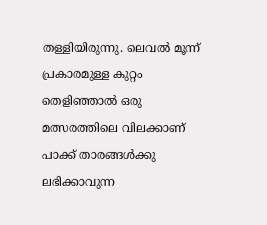തള്ളിയിരുന്നു. ലെവൽ മൂന്ന് പ്രകാരമുള്ള കുറ്റം തെളിഞ്ഞാൽ ഒരു മത്സരത്തിലെ വിലക്കാണ് പാക്ക് താരങ്ങൾക്കു ലഭിക്കാവുന്ന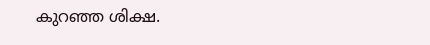കുറഞ്ഞ ശിക്ഷ.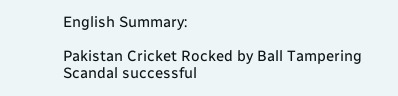English Summary:

Pakistan Cricket Rocked by Ball Tampering Scandal successful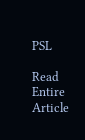PSL

Read Entire Article